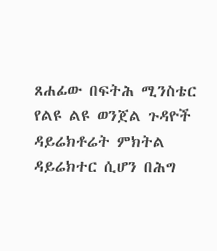ጸሐፊው በፍትሕ ሚንስቴር የልዩ ልዩ ወንጀል ጉዳዮች ዳይሬክቶሬት ምክትል ዳይሬክተር ሲሆን በሕግ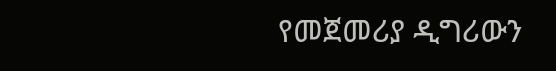የመጀመሪያ ዲግሪውን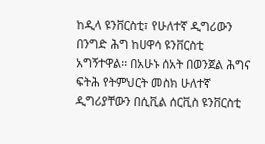ከዲላ ዩንቨርስቲ፣ የሁለተኛ ዲግሪውን በንግድ ሕግ ከሀዋሳ ዩንቨርስቲ አግኝተዋል፡፡ በአሁኑ ሰአት በወንጀል ሕግና ፍትሕ የትምህርት መስክ ሁለተኛ ዲግሪያቸውን በሲቪል ሰርቪስ ዩንቨርስቲ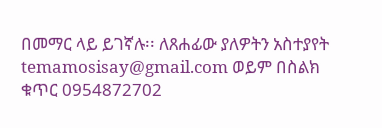በመማር ላይ ይገኛሉ፡፡ ለጸሐፊው ያለዎትን አስተያየት temamosisay@gmail.com ወይም በስልክ ቁጥር 0954872702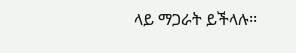ላይ ማጋራት ይችላሉ፡፡